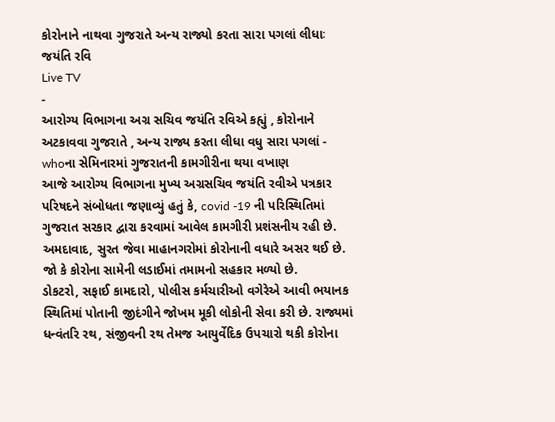કોરોનાને નાથવા ગુજરાતે અન્ય રાજ્યો કરતા સારા પગલાં લીધાઃ જયંતિ રવિ
Live TV
-
આરોગ્ય વિભાગના અગ્ર સચિવ જયંતિ રવિએ કહ્યું , કોરોનાને અટકાવવા ગુજરાતે , અન્ય રાજ્ય કરતા લીધા વધુ સારા પગલાં - whoના સેમિનારમાં ગુજરાતની કામગીરીના થયા વખાણ
આજે આરોગ્ય વિભાગના મુખ્ય અગ્રસચિવ જયંતિ રવીએ પત્રકાર પરિષદને સંબોધતા જણાવ્યું હતું કે, covid -19 ની પરિસ્થિતિમાં ગુજરાત સરકાર દ્વારા કરવામાં આવેલ કામગીરી પ્રશંસનીય રહી છે. અમદાવાદ, સુરત જેવા માહાનગરોમાં કોરોનાની વધારે અસર થઈ છે. જો કે કોરોના સામેની લડાઈમાં તમામનો સહકાર મળ્યો છે.
ડોકટરો, સફાઈ કામદારો, પોલીસ કર્મચારીઓ વગેરેએ આવી ભયાનક સ્થિતિમાં પોતાની જીદંગીને જોખમ મૂકી લોકોની સેવા કરી છે. રાજ્યમાં ધન્વંતરિ રથ, સંજીવની રથ તેમજ આયુર્વેદિક ઉપચારો થકી કોરોના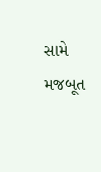સામે મજબૂત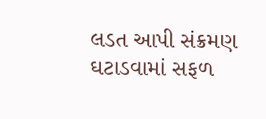લડત આપી સંક્રમણ ઘટાડવામાં સફળ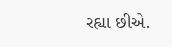રહ્યા છીએ.